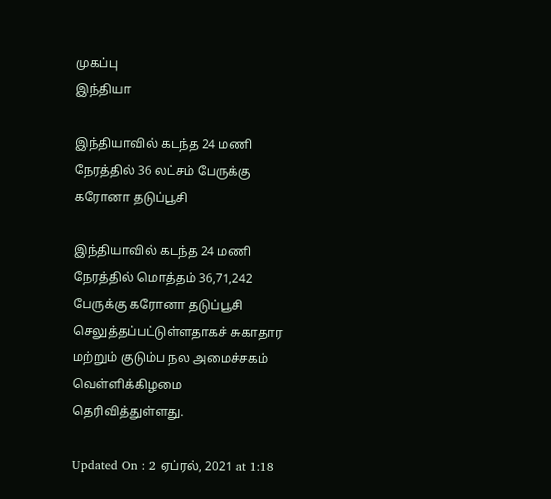முகப்பு
இந்தியா

இந்தியாவில் கடந்த 24 மணி நேரத்தில் 36 லட்சம் பேருக்கு கரோனா தடுப்பூசி

இந்தியாவில் கடந்த 24 மணி நேரத்தில் மொத்தம் 36,71,242 பேருக்கு கரோனா தடுப்பூசி செலுத்தப்பட்டுள்ளதாகச் சுகாதார மற்றும் குடும்ப நல அமைச்சகம் வெள்ளிக்கிழமை தெரிவித்துள்ளது.

Updated On : 2 ஏப்ரல், 2021 at 1:18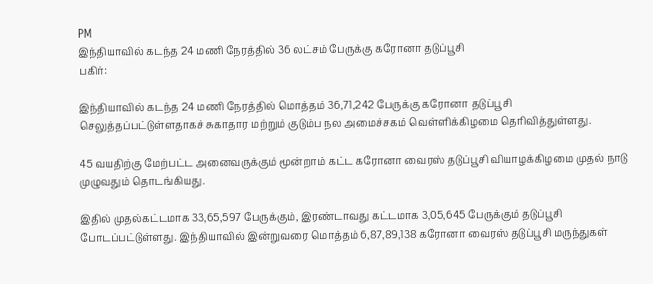PM
இந்தியாவில் கடந்த 24 மணி நேரத்தில் 36 லட்சம் பேருக்கு கரோனா தடுப்பூசி
பகிர்:

இந்தியாவில் கடந்த 24 மணி நேரத்தில் மொத்தம் 36,71,242 பேருக்கு கரோனா தடுப்பூசி செலுத்தப்பட்டுள்ளதாகச் சுகாதார மற்றும் குடும்ப நல அமைச்சகம் வெள்ளிக்கிழமை தெரிவித்துள்ளது.

45 வயதிற்கு மேற்பட்ட அனைவருக்கும் மூன்றாம் கட்ட கரோனா வைரஸ் தடுப்பூசி வியாழக்கிழமை முதல் நாடு முழுவதும் தொடங்கியது.

இதில் முதல்கட்டமாக 33,65,597 பேருக்கும், இரண்டாவது கட்டமாக 3,05,645 பேருக்கும் தடுப்பூசி போடப்பட்டுள்ளது. இந்தியாவில் இன்றுவரை மொத்தம் 6,87,89,138 கரோனா வைரஸ் தடுப்பூசி மருந்துகள்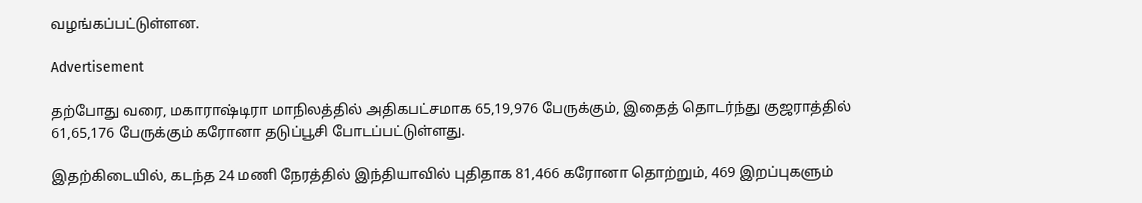வழங்கப்பட்டுள்ளன.

Advertisement

தற்போது வரை, மகாராஷ்டிரா மாநிலத்தில் அதிகபட்சமாக 65,19,976 பேருக்கும், இதைத் தொடர்ந்து குஜராத்தில் 61,65,176 பேருக்கும் கரோனா தடுப்பூசி போடப்பட்டுள்ளது.

இதற்கிடையில், கடந்த 24 மணி நேரத்தில் இந்தியாவில் புதிதாக 81,466 கரோனா தொற்றும், 469 இறப்புகளும்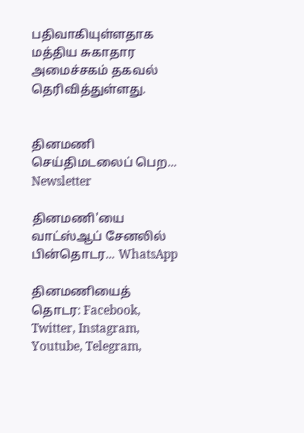பதிவாகியுள்ளதாக மத்திய சுகாதார அமைச்சகம் தகவல் தெரிவித்துள்ளது.


தினமணி செய்திமடலைப் பெற... Newsletter

தினமணி'யை வாட்ஸ்ஆப் சேனலில் பின்தொடர... WhatsApp

தினமணியைத் தொடர: Facebook, Twitter, Instagram, Youtube, Telegram,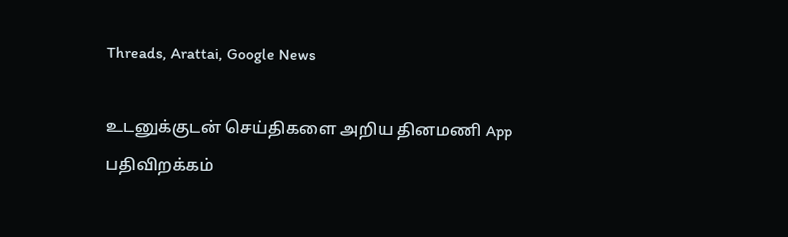Threads, Arattai, Google News

உடனுக்குடன் செய்திகளை அறிய தினமணி App பதிவிறக்கம்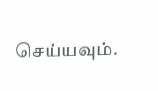செய்யவும்.